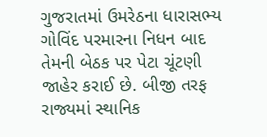ગુજરાતમાં ઉમરેઠના ધારાસભ્ય ગોવિંદ પરમારના નિધન બાદ તેમની બેઠક પર પેટા ચૂંટણી જાહેર કરાઈ છે. બીજી તરફ રાજ્યમાં સ્થાનિક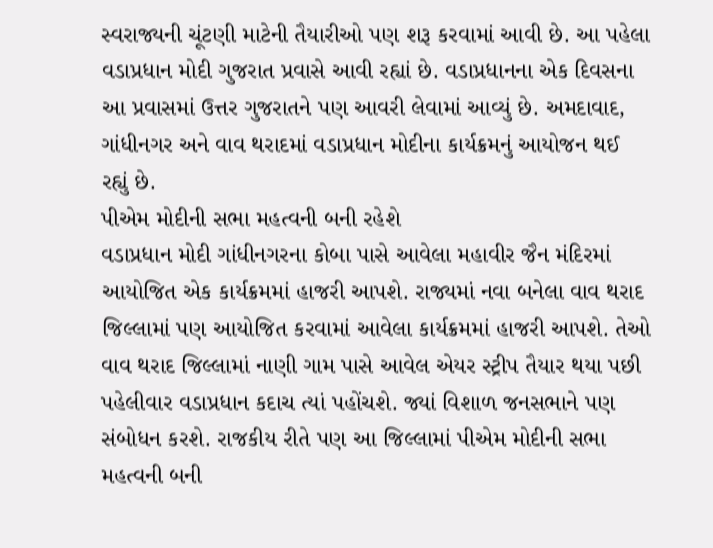સ્વરાજ્યની ચૂંટણી માટેની તૈયારીઓ પણ શરૂ કરવામાં આવી છે. આ પહેલા વડાપ્રધાન મોદી ગુજરાત પ્રવાસે આવી રહ્યાં છે. વડાપ્રધાનના એક દિવસના આ પ્રવાસમાં ઉત્તર ગુજરાતને પણ આવરી લેવામાં આવ્યું છે. અમદાવાદ, ગાંધીનગર અને વાવ થરાદમાં વડાપ્રધાન મોદીના કાર્યક્રમનું આયોજન થઈ રહ્યું છે.
પીએમ મોદીની સભા મહત્વની બની રહેશે
વડાપ્રધાન મોદી ગાંધીનગરના કોબા પાસે આવેલા મહાવીર જૈન મંદિરમાં આયોજિત એક કાર્યક્રમમાં હાજરી આપશે. રાજ્યમાં નવા બનેલા વાવ થરાદ જિલ્લામાં પણ આયોજિત કરવામાં આવેલા કાર્યક્રમમાં હાજરી આપશે. તેઓ વાવ થરાદ જિલ્લામાં નાણી ગામ પાસે આવેલ એયર સ્ટ્રીપ તૈયાર થયા પછી પહેલીવાર વડાપ્રધાન કદાચ ત્યાં પહોંચશે. જ્યાં વિશાળ જનસભાને પણ સંબોધન કરશે. રાજકીય રીતે પણ આ જિલ્લામાં પીએમ મોદીની સભા મહત્વની બની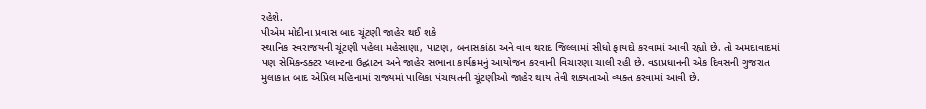રહેશે.
પીએમ મોદીના પ્રવાસ બાદ ચૂંટણી જાહેર થઈ શકે
સ્થાનિક સ્વરાજયની ચૂંટણી પહેલા મહેસાણા, પાટણ, બનાસકાંઠા અને વાવ થરાદ જિલ્લામાં સીધો ફાયદો કરવામાં આવી રહ્યો છે. તો અમદાવાદમાં પણ સેમિકન્ડક્ટર પ્લાન્ટના ઉદ્ઘાટન અને જાહેર સભાના કાર્યક્રમનું આયોજન કરવાની વિચારણા ચાલી રહી છે. વડાપ્રધાનની એક દિવસની ગુજરાત મુલાકાત બાદ એપ્રિલ મહિનામાં રાજ્યમાં પાલિકા પંચાયતની ચૂંટણીઓ જાહેર થાય તેવી શક્યતાઓ વ્યક્ત કરવામાં આવી છે.